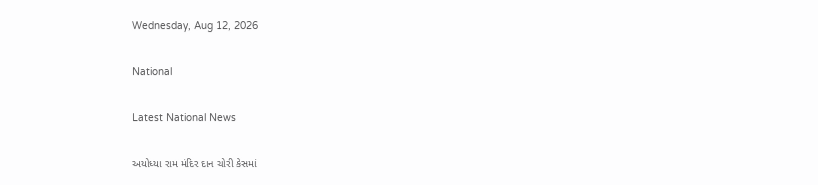Wednesday, Aug 12, 2026

National

Latest National News

અયોધ્યા રામ મંદિર દાન ચોરી કેસમાં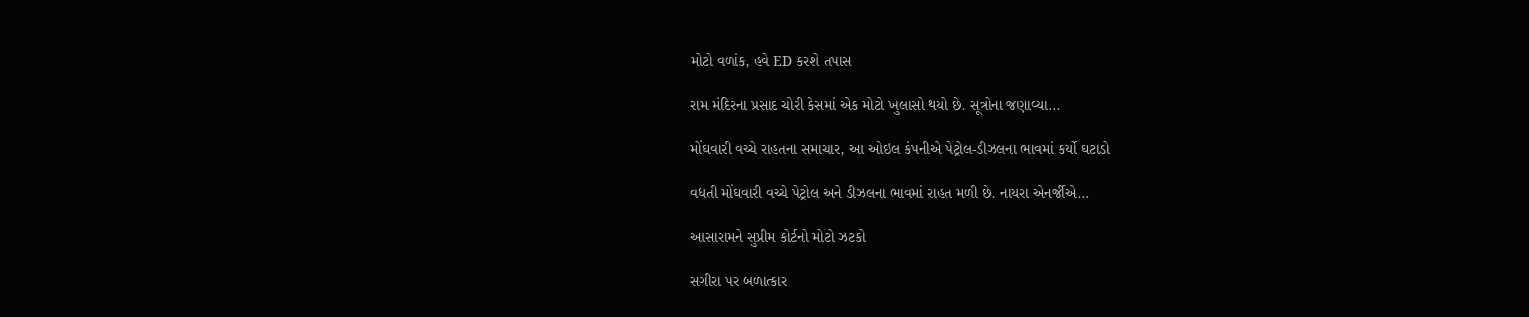મોટો વળાંક, હવે ED કરશે તપાસ

રામ મંદિરના પ્રસાદ ચોરી કેસમાં એક મોટો ખુલાસો થયો છે. સૂત્રોના જણાવ્યા…

મોંઘવારી વચ્ચે રાહતના સમાચાર, આ ઓઇલ કંપનીએ પેટ્રોલ-ડીઝલના ભાવમાં કર્યો ઘટાડો

વધતી મોંઘવારી વચ્ચે પેટ્રોલ અને ડીઝલના ભાવમાં રાહત મળી છે. નાયરા એનર્જીએ…

આસારામને સુપ્રીમ કોર્ટનો મોટો ઝટકો

સગીરા પર બળાત્કાર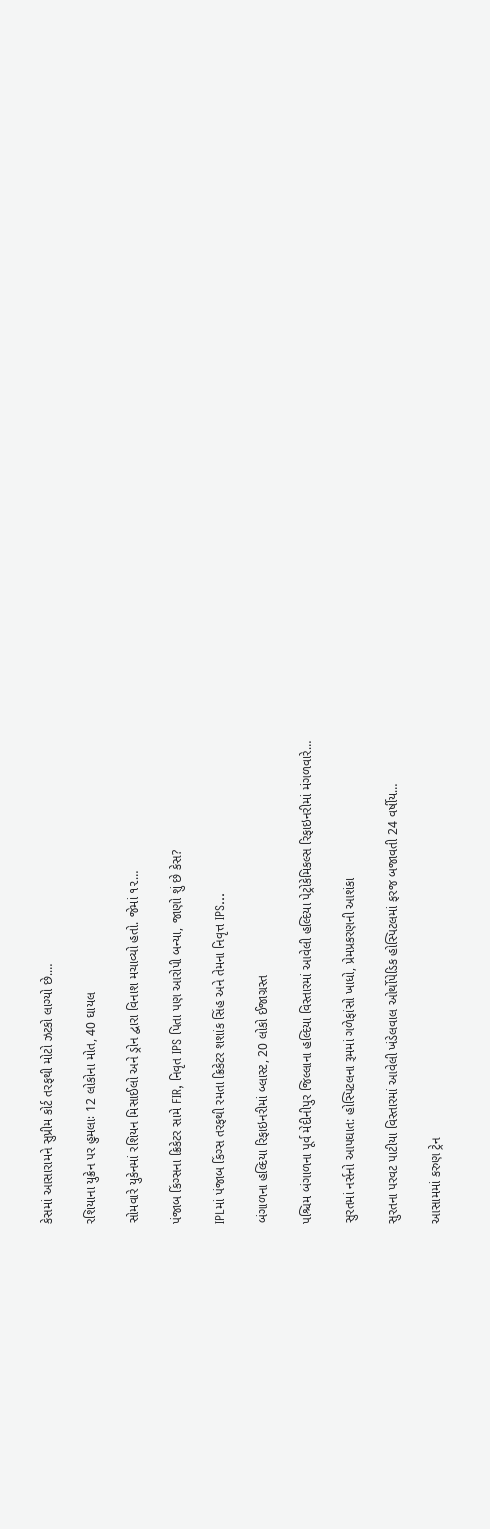કેસમાં આસારામને સુપ્રીમ કોર્ટ તરફથી મોટો ઝટકો લાગ્યો છે.…

રશિયાના યુક્રેન પર હુમલાઃ 12 લોકોના મોત, 40 ઘાયલ

સોમવારે યુકેનમાં રશિયન મિસાઈલો અને ડ્રોન દ્વારા વિનાશ મચાવ્યો હતો. જેમાં ૧૨…

પંજાબ કિંગ્સના ક્રિકેટર સામે FIR, નિવૃત IPS પિતા પણ આરોપી બન્યા, જાણો શું છે કેસ?

IPLમાં પંજાબ કિંગ્સ તરફથી રમતા ક્રિકેટર શશાંક સિંહ અને તેમના નિવૃત્ત IPS…

બંગાળના હલ્દિયા રિફાઇનરીમાં બ્લાસ્ટ, 20 લોકો ઈજાગ્રસ્ત

પશ્ચિમ બંગાળના પૂર્વ મેદીનીપુર જિલ્લાના હલ્દિયા વિસ્તારમાં આવેલી હલ્દિયા પેટ્રોકેમિકલ્સ રિફાઇનરીમાં મંગળવારે…

સુરતમાં નર્સનો આપઘાત: હોસ્પિટલના રૂમમાં ગળેફાંસો ખાધો, પ્રેમપ્રકરણની આશંકા

સુરતના પરવટ પાટીયા વિસ્તારમાં આવેલી ખંડેલવાલ ઓર્થોપેડિક હોસ્પિટલમાં ફરજ બજાવતી 24 વર્ષીય…

આસામમાં કરુણ ટ્રેન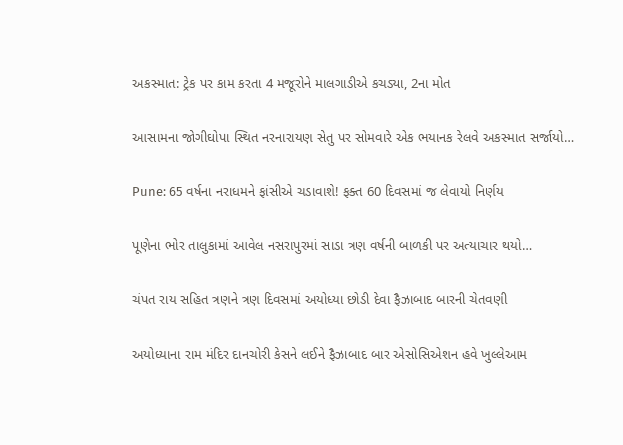અકસ્માત: ટ્રેક પર કામ કરતા 4 મજૂરોને માલગાડીએ કચડ્યા, 2ના મોત

આસામના જોગીઘોપા સ્થિત નરનારાયણ સેતુ પર સોમવારે એક ભયાનક રેલવે અકસ્માત સર્જાયો…

Pune: 65 વર્ષના નરાધમને ફાંસીએ ચડાવાશે! ફક્ત 60 દિવસમાં જ લેવાયો નિર્ણય

પૂણેના ભોર તાલુકામાં આવેલ નસરાપુરમાં સાડા ત્રણ વર્ષની બાળકી પર અત્યાચાર થયો…

ચંપત રાય સહિત ત્રણને ત્રણ દિવસમાં અયોધ્યા છોડી દેવા ફૈઝાબાદ બારની ચેતવણી

અયોધ્યાના રામ મંદિર દાનચોરી કેસને લઈને ફૈઝાબાદ બાર એસોસિએશન હવે ખુલ્લેઆમ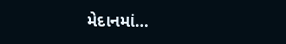મેદાનમાં…